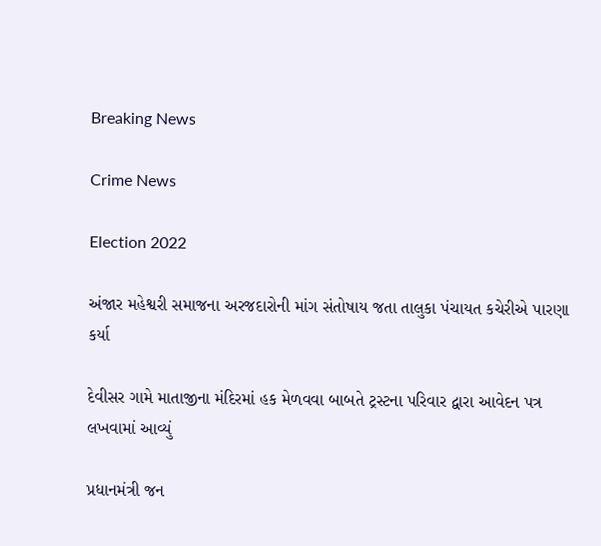Breaking News

Crime News

Election 2022

અંજાર મહેશ્વરી સમાજના અરજદારોની માંગ સંતોષાય જતા તાલુકા પંચાયત કચેરીએ પારણા કર્યા

દેવીસર ગામે માતાજીના મંદિરમાં હક મેળવવા બાબતે ટ્રસ્ટના પરિવાર દ્વારા આવેદન પત્ર લખવામાં આવ્યું

પ્રધાનમંત્રી જન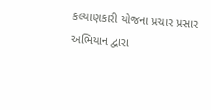કલ્યાણકારી યોજના પ્રચાર પ્રસાર અભિયાન દ્વારા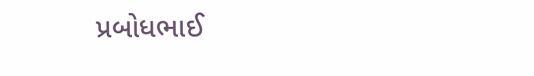પ્રબોધભાઈ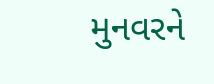મુનવરને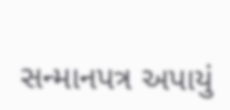સન્માનપત્ર અપાયું